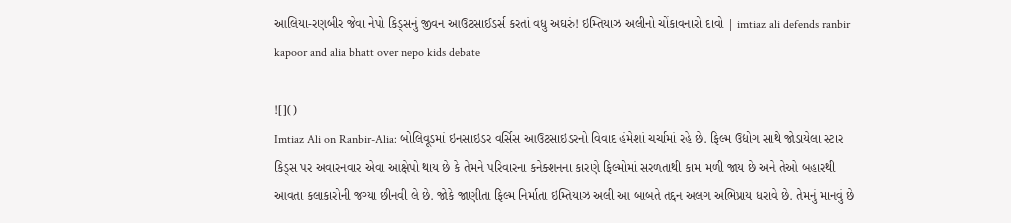આલિયા-રણબીર જેવા નેપો કિડ્સનું જીવન આઉટસાઈડર્સ કરતાં વધુ અઘરું! ઇમ્તિયાઝ અલીનો ચોંકાવનારો દાવો | imtiaz ali defends ranbir kapoor and alia bhatt over nepo kids debate

![]()
Imtiaz Ali on Ranbir-Alia: બોલિવૂડમાં ઇનસાઇડર વર્સિસ આઉટસાઇડરનો વિવાદ હંમેશાં ચર્ચામાં રહે છે. ફિલ્મ ઉદ્યોગ સાથે જોડાયેલા સ્ટાર કિડ્સ પર અવારનવાર એવા આક્ષેપો થાય છે કે તેમને પરિવારના કનેક્શનના કારણે ફિલ્મોમાં સરળતાથી કામ મળી જાય છે અને તેઓ બહારથી આવતા કલાકારોની જગ્યા છીનવી લે છે. જોકે જાણીતા ફિલ્મ નિર્માતા ઇમ્તિયાઝ અલી આ બાબતે તદ્દન અલગ અભિપ્રાય ધરાવે છે. તેમનું માનવું છે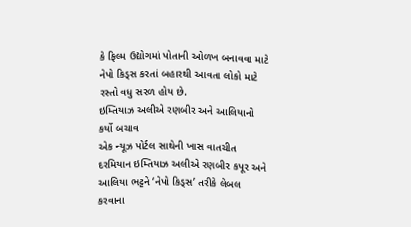કે ફિલ્મ ઉદ્યોગમાં પોતાની ઓળખ બનાવવા માટે નેપો કિડ્સ કરતાં બહારથી આવતા લોકો માટે રસ્તો વધુ સરળ હોય છે.
ઇમ્તિયાઝ અલીએ રણબીર અને આલિયાનો કર્યો બચાવ
એક ન્યૂઝ પોર્ટલ સાથેની ખાસ વાતચીત દરમિયાન ઇમ્તિયાઝ અલીએ રણબીર કપૂર અને આલિયા ભટ્ટને ‘નેપો કિડ્સ’ તરીકે લેબલ કરવાના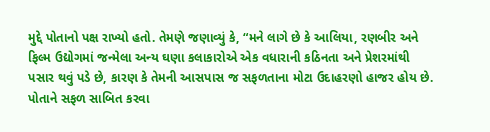મુદ્દે પોતાનો પક્ષ રાખ્યો હતો. તેમણે જણાવ્યું કે, “મને લાગે છે કે આલિયા, રણબીર અને ફિલ્મ ઉદ્યોગમાં જન્મેલા અન્ય ઘણા કલાકારોએ એક વધારાની કઠિનતા અને પ્રેશરમાંથી પસાર થવું પડે છે, કારણ કે તેમની આસપાસ જ સફળતાના મોટા ઉદાહરણો હાજર હોય છે. પોતાને સફળ સાબિત કરવા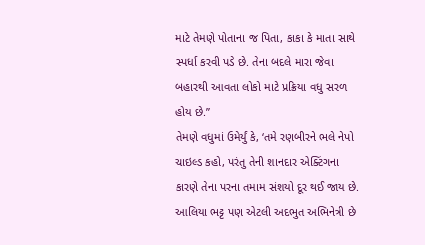માટે તેમણે પોતાના જ પિતા, કાકા કે માતા સાથે સ્પર્ધા કરવી પડે છે. તેના બદલે મારા જેવા બહારથી આવતા લોકો માટે પ્રક્રિયા વધુ સરળ હોય છે.”
તેમણે વધુમાં ઉમેર્યું કે, ‘તમે રણબીરને ભલે નેપો ચાઇલ્ડ કહો, પરંતુ તેની શાનદાર એક્ટિંગના કારણે તેના પરના તમામ સંશયો દૂર થઈ જાય છે. આલિયા ભટ્ટ પણ એટલી અદભુત અભિનેત્રી છે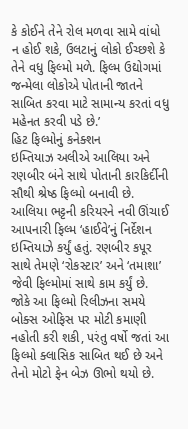કે કોઈને તેને રોલ મળવા સામે વાંધો ન હોઈ શકે, ઉલટાનું લોકો ઈચ્છશે કે તેને વધુ ફિલ્મો મળે. ફિલ્મ ઉદ્યોગમાં જન્મેલા લોકોએ પોતાની જાતને સાબિત કરવા માટે સામાન્ય કરતાં વધુ મહેનત કરવી પડે છે.’
હિટ ફિલ્મોનું કનેક્શન
ઇમ્તિયાઝ અલીએ આલિયા અને રણબીર બંને સાથે પોતાની કારકિર્દીની સૌથી શ્રેષ્ઠ ફિલ્મો બનાવી છે. આલિયા ભટ્ટની કરિયરને નવી ઊંચાઈ આપનારી ફિલ્મ ‘હાઈવે’નું નિર્દેશન ઇમ્તિયાઝે કર્યું હતું. રણબીર કપૂર સાથે તેમણે ‘રોકસ્ટાર’ અને ‘તમાશા’ જેવી ફિલ્મોમાં સાથે કામ કર્યું છે. જોકે આ ફિલ્મો રિલીઝના સમયે બોક્સ ઓફિસ પર મોટી કમાણી નહોતી કરી શકી, પરંતુ વર્ષો જતાં આ ફિલ્મો ક્લાસિક સાબિત થઈ છે અને તેનો મોટો ફેન બેઝ ઊભો થયો છે.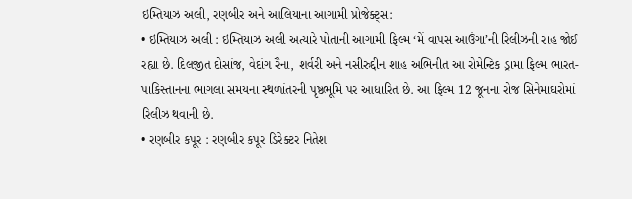ઇમ્તિયાઝ અલી, રણબીર અને આલિયાના આગામી પ્રોજેક્ટ્સ:
• ઇમ્તિયાઝ અલી : ઇમ્તિયાઝ અલી અત્યારે પોતાની આગામી ફિલ્મ ‘મેં વાપસ આઉંગા’ની રિલીઝની રાહ જોઈ રહ્યા છે. દિલજીત દોસાંજ, વેદાંગ રૈના, શર્વરી અને નસીરુદ્દીન શાહ અભિનીત આ રોમેન્ટિક ડ્રામા ફિલ્મ ભારત-પાકિસ્તાનના ભાગલા સમયના સ્થળાંતરની પૃષ્ઠભૂમિ પર આધારિત છે. આ ફિલ્મ 12 જૂનના રોજ સિનેમાઘરોમાં રિલીઝ થવાની છે.
• રણબીર કપૂર : રણબીર કપૂર ડિરેક્ટર નિતેશ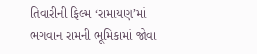તિવારીની ફિલ્મ ‘રામાયણ’માં ભગવાન રામની ભૂમિકામાં જોવા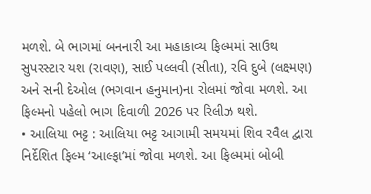મળશે. બે ભાગમાં બનનારી આ મહાકાવ્ય ફિલ્મમાં સાઉથ સુપરસ્ટાર યશ (રાવણ), સાઈ પલ્લવી (સીતા), રવિ દુબે (લક્ષ્મણ) અને સની દેઓલ (ભગવાન હનુમાન)ના રોલમાં જોવા મળશે. આ ફિલ્મનો પહેલો ભાગ દિવાળી 2026 પર રિલીઝ થશે.
• આલિયા ભટ્ટ : આલિયા ભટ્ટ આગામી સમયમાં શિવ રવૈલ દ્વારા નિર્દેશિત ફિલ્મ ‘આલ્ફા’માં જોવા મળશે. આ ફિલ્મમાં બોબી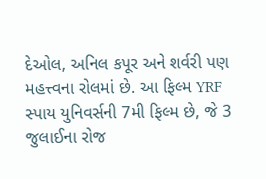દેઓલ, અનિલ કપૂર અને શર્વરી પણ મહત્ત્વના રોલમાં છે. આ ફિલ્મ YRF સ્પાય યુનિવર્સની 7મી ફિલ્મ છે, જે 3 જુલાઈના રોજ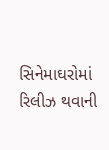સિનેમાઘરોમાં રિલીઝ થવાની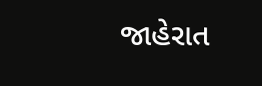જાહેરાત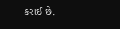કરાઈ છે.